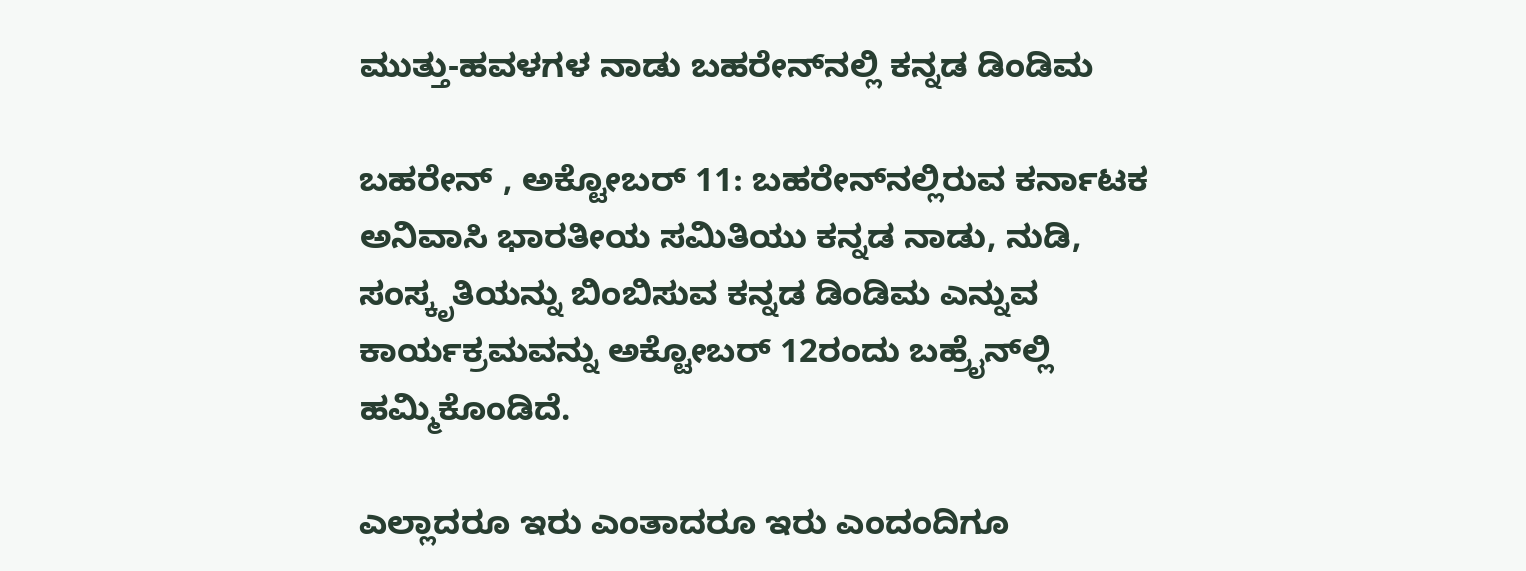ಮುತ್ತು-ಹವಳಗಳ ನಾಡು ಬಹರೇನ್‌ನಲ್ಲಿ ಕನ್ನಡ ಡಿಂಡಿಮ

ಬಹರೇನ್‌ , ಅಕ್ಟೋಬರ್ 11: ಬಹರೇನ್‌ನಲ್ಲಿರುವ ಕರ್ನಾಟಕ ಅನಿವಾಸಿ ಭಾರತೀಯ ಸಮಿತಿಯು ಕನ್ನಡ ನಾಡು, ನುಡಿ, ಸಂಸ್ಕೃತಿಯನ್ನು ಬಿಂಬಿಸುವ ಕನ್ನಡ ಡಿಂಡಿಮ ಎನ್ನುವ ಕಾರ್ಯಕ್ರಮವನ್ನು ಅಕ್ಟೋಬರ್ 12ರಂದು ಬಹ್ರೈನ್‌ಲ್ಲಿ ಹಮ್ಮಿಕೊಂಡಿದೆ.

ಎಲ್ಲಾದರೂ ಇರು ಎಂತಾದರೂ ಇರು ಎಂದಂದಿಗೂ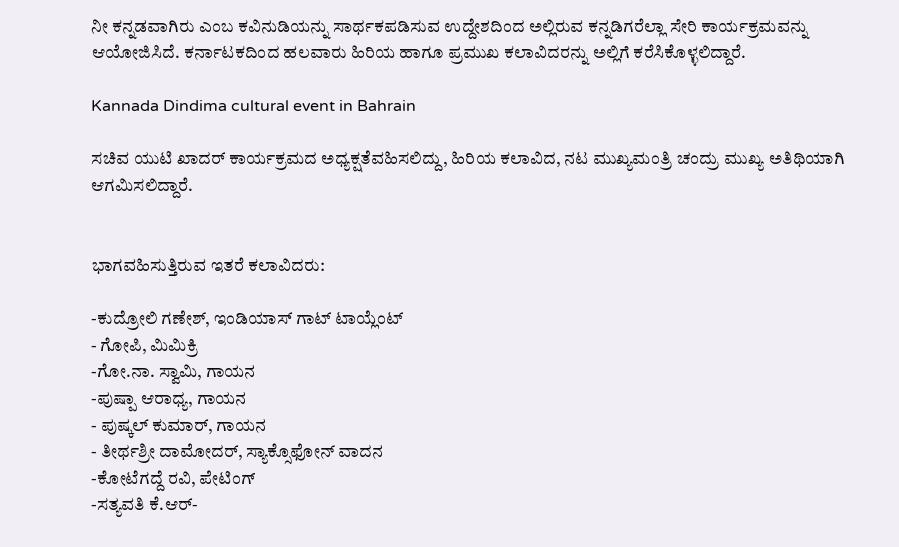ನೀ ಕನ್ನಡವಾಗಿರು ಎಂಬ ಕವಿನುಡಿಯನ್ನು ಸಾರ್ಥಕಪಡಿಸುವ ಉದ್ದೇಶದಿಂದ ಅಲ್ಲಿರುವ ಕನ್ನಡಿಗರೆಲ್ಲಾ ಸೇರಿ ಕಾರ್ಯಕ್ರಮವನ್ನು ಆಯೋಜಿಸಿದೆ. ಕರ್ನಾಟಕದಿಂದ ಹಲವಾರು ಹಿರಿಯ ಹಾಗೂ ಪ್ರಮುಖ ಕಲಾವಿದರನ್ನು ಅಲ್ಲಿಗೆ ಕರೆಸಿಕೊಳ್ಳಲಿದ್ದಾರೆ.

Kannada Dindima cultural event in Bahrain

ಸಚಿವ ಯುಟಿ ಖಾದರ್ ಕಾರ್ಯಕ್ರಮದ ಅಧ್ಯಕ್ಷತೆವಹಿಸಲಿದ್ದು, ಹಿರಿಯ ಕಲಾವಿದ, ನಟ ಮುಖ್ಯಮಂತ್ರಿ ಚಂದ್ರು ಮುಖ್ಯ ಅತಿಥಿಯಾಗಿ ಆಗಮಿಸಲಿದ್ದಾರೆ.


ಭಾಗವಹಿಸುತ್ತಿರುವ ಇತರೆ ಕಲಾವಿದರು:

-ಕುದ್ರೋಲಿ ಗಣೇಶ್, ಇಂಡಿಯಾಸ್ ಗಾಟ್ ಟಾಯ್ಲೆಂಟ್
- ಗೋಪಿ, ಮಿಮಿಕ್ರಿ
-ಗೋ.ನಾ. ಸ್ವಾಮಿ, ಗಾಯನ
-ಪುಷ್ಪಾ ಆರಾಧ್ಯ, ಗಾಯನ
- ಪುಷ್ಕಲ್ ಕುಮಾರ್, ಗಾಯನ
- ತೀರ್ಥಶ್ರೀ ದಾಮೋದರ್, ಸ್ಯಾಕ್ಸೊಫೋನ್ ವಾದನ
-ಕೋಟೆಗದ್ದೆ ರವಿ, ಪೇಟಿಂಗ್
-ಸತ್ಯವತಿ ಕೆ.ಆರ್-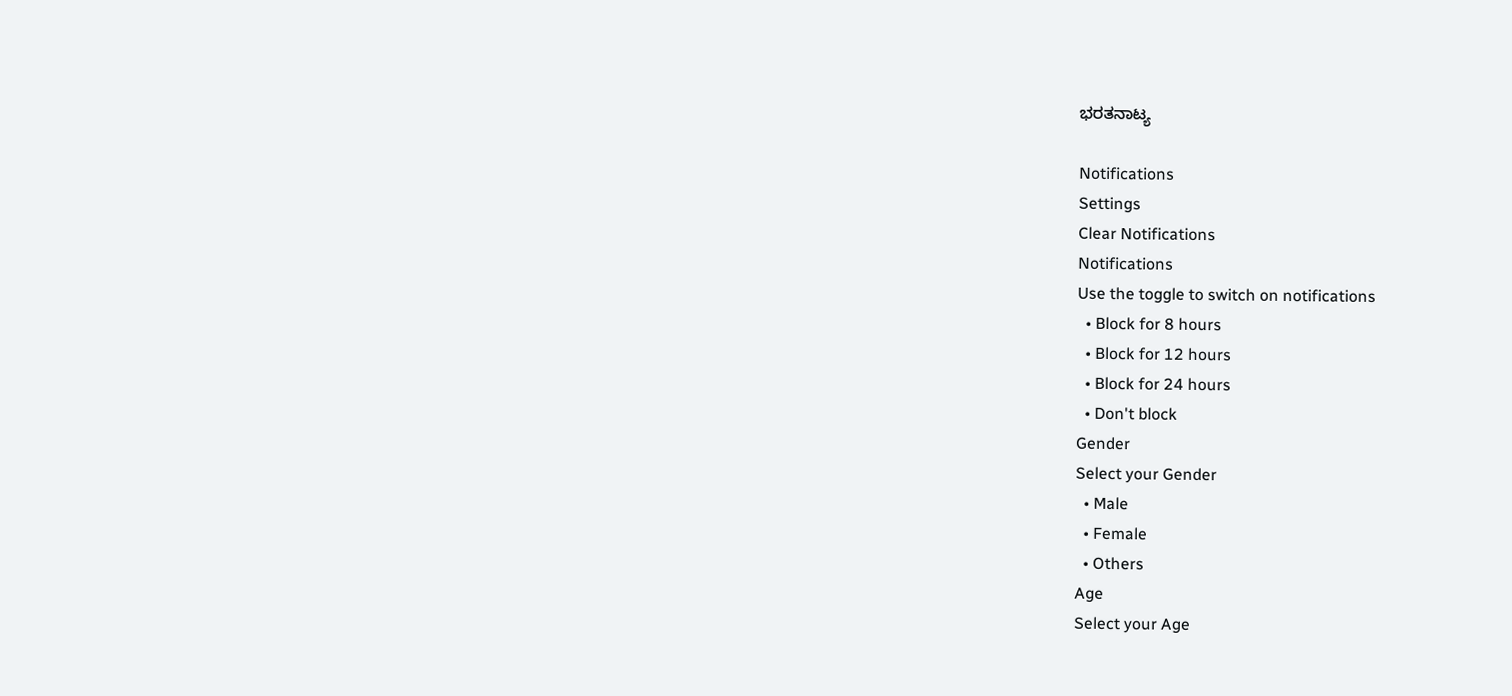ಭರತನಾಟ್ಯ

Notifications
Settings
Clear Notifications
Notifications
Use the toggle to switch on notifications
  • Block for 8 hours
  • Block for 12 hours
  • Block for 24 hours
  • Don't block
Gender
Select your Gender
  • Male
  • Female
  • Others
Age
Select your Age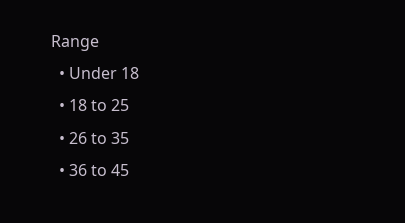Range
  • Under 18
  • 18 to 25
  • 26 to 35
  • 36 to 45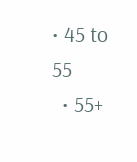• 45 to 55
  • 55+